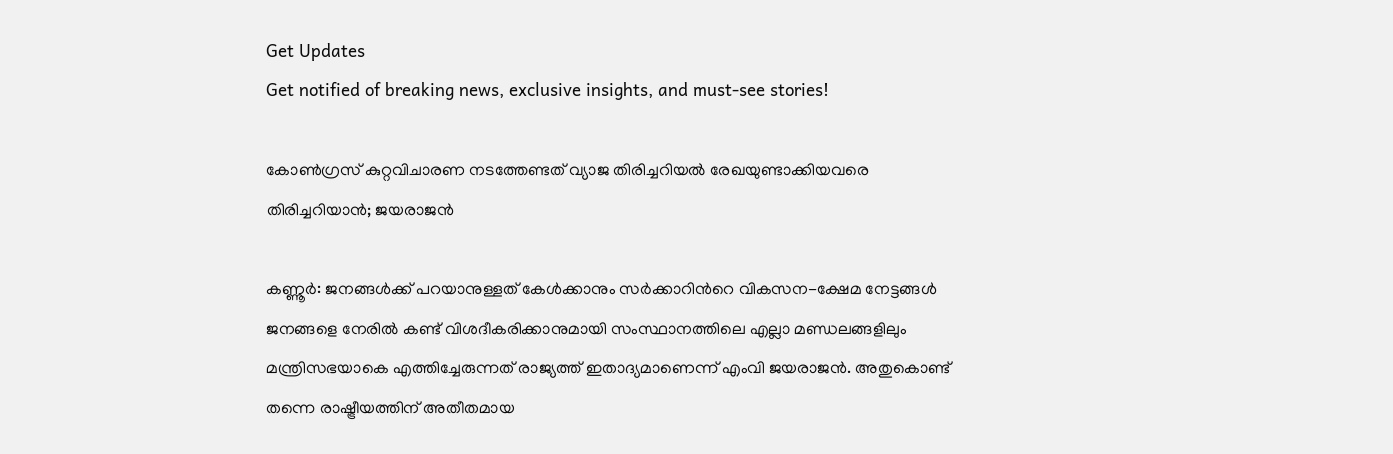Get Updates
Get notified of breaking news, exclusive insights, and must-see stories!

കോൺഗ്രസ് കുറ്റവിചാരണ നടത്തേണ്ടത് വ്യാജ തിരിച്ചറിയൽ രേഖയുണ്ടാക്കിയവരെ തിരിച്ചറിയാൻ; ജയരാജൻ

കണ്ണൂർ: ജനങ്ങള്‍ക്ക് പറയാനുള്ളത് കേള്‍ക്കാനും സര്‍ക്കാറിന്‍റെ വികസന-ക്ഷേമ നേട്ടങ്ങള്‍ ജനങ്ങളെ നേരില്‍ കണ്ട് വിശദീകരിക്കാനുമായി സംസ്ഥാനത്തിലെ എല്ലാ മണ്ഡലങ്ങളിലും മന്ത്രിസഭയാകെ എത്തിച്ചേരുന്നത് രാജ്യത്ത് ഇതാദ്യമാണെന്ന് എംവി ജയരാജൻ. അതുകൊണ്ട് തന്നെ രാഷ്ട്രീയത്തിന് അതീതമായ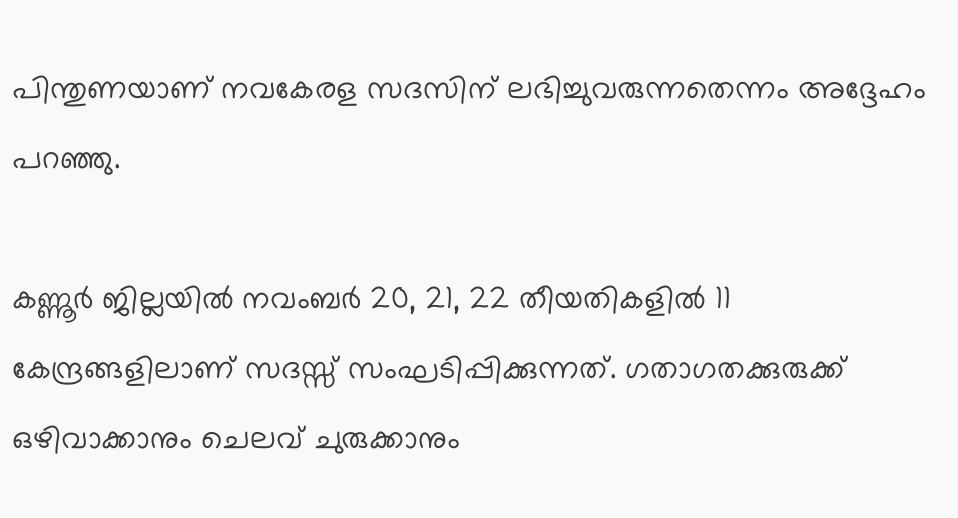പിന്തുണയാണ് നവകേരള സദസിന് ലഭിച്ചുവരുന്നതെന്നം അദ്ദേഹം പറഞ്ഞു.

കണ്ണൂര്‍ ജില്ലയില്‍ നവംബര്‍ 20, 21, 22 തീയതികളില്‍ 11 കേന്ദ്രങ്ങളിലാണ് സദസ്സ് സംഘടിപ്പിക്കുന്നത്. ഗതാഗതക്കുരുക്ക് ഒഴിവാക്കാനും ചെലവ് ചുരുക്കാനും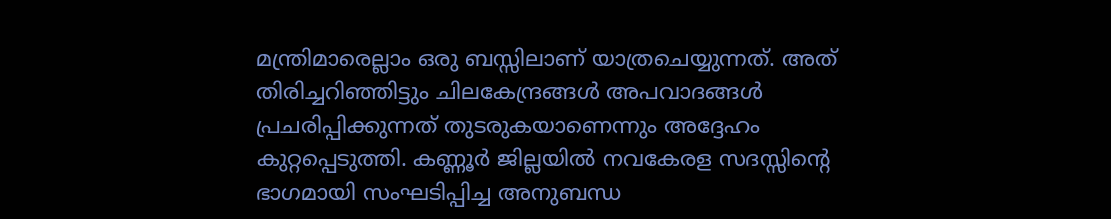മന്ത്രിമാരെല്ലാം ഒരു ബസ്സിലാണ് യാത്രചെയ്യുന്നത്. അത് തിരിച്ചറിഞ്ഞിട്ടും ചിലകേന്ദ്രങ്ങള്‍ അപവാദങ്ങള്‍ പ്രചരിപ്പിക്കുന്നത് തുടരുകയാണെന്നും അദ്ദേഹം കുറ്റപ്പെടുത്തി. കണ്ണൂർ ജില്ലയില്‍ നവകേരള സദസ്സിന്‍റെ ഭാഗമായി സംഘടിപ്പിച്ച അനുബന്ധ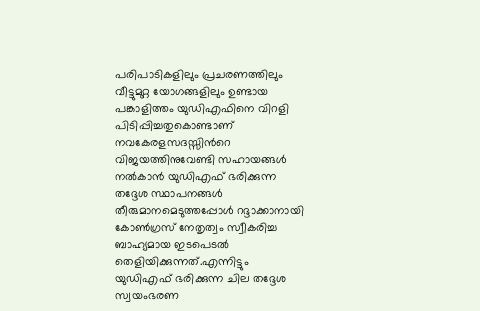പരിപാടികളിലും പ്രചരണത്തിലും വീട്ടുമുറ്റ യോഗങ്ങളിലും ഉണ്ടായ പങ്കാളിത്തം യുഡിഎഫിനെ വിറളി പിടിപ്പിച്ചതുകൊണ്ടാണ് നവകേരളസദസ്സിന്‍റെ വിജയത്തിനുവേണ്ടി സഹായങ്ങള്‍ നല്‍കാന്‍ യുഡിഎഫ് ഭരിക്കുന്ന തദ്ദേശ സ്ഥാപനങ്ങള്‍ തീരുമാനമെടുത്തപ്പോള്‍ റദ്ദാക്കാനായി കോണ്‍ഗ്രസ് നേതൃത്വം സ്വീകരിച്ച ബാഹ്യമായ ഇടപെടല്‍ തെളിയിക്കുന്നത്.എന്നിട്ടും യുഡിഎഫ് ഭരിക്കുന്ന ചില തദ്ദേശ സ്വയംഭരണ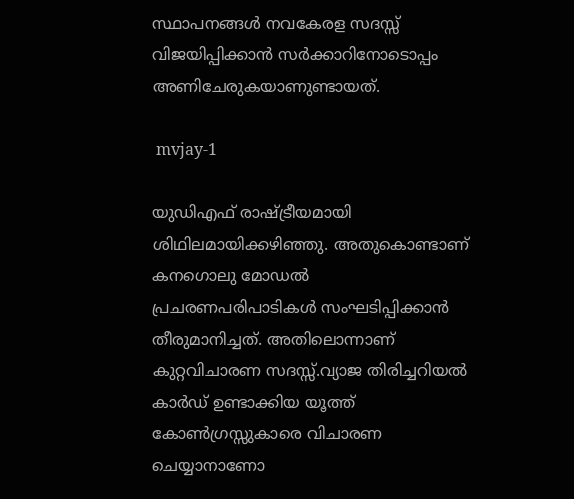സ്ഥാപനങ്ങള്‍ നവകേരള സദസ്സ് വിജയിപ്പിക്കാന്‍ സര്‍ക്കാറിനോടൊപ്പം അണിചേരുകയാണുണ്ടായത്.

 mvjay-1

യുഡിഎഫ് രാഷ്ട്രീയമായി ശിഥിലമായിക്കഴിഞ്ഞു. അതുകൊണ്ടാണ് കനഗൊലു മോഡല്‍ പ്രചരണപരിപാടികള്‍ സംഘടിപ്പിക്കാന്‍ തീരുമാനിച്ചത്. അതിലൊന്നാണ് കുറ്റവിചാരണ സദസ്സ്.വ്യാജ തിരിച്ചറിയല്‍ കാര്‍ഡ് ഉണ്ടാക്കിയ യൂത്ത് കോണ്‍ഗ്രസ്സുകാരെ വിചാരണ ചെയ്യാനാണോ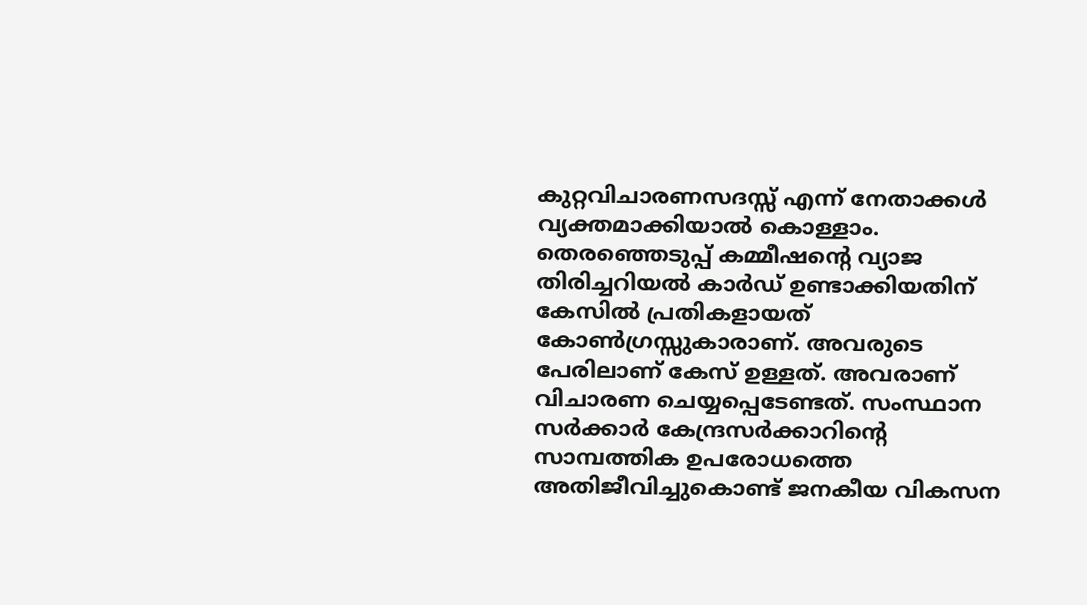കുറ്റവിചാരണസദസ്സ് എന്ന് നേതാക്കള്‍ വ്യക്തമാക്കിയാല്‍ കൊള്ളാം. തെരഞ്ഞെടുപ്പ് കമ്മീഷന്‍റെ വ്യാജ തിരിച്ചറിയല്‍ കാര്‍ഡ് ഉണ്ടാക്കിയതിന് കേസില്‍ പ്രതികളായത് കോണ്‍ഗ്രസ്സുകാരാണ്. അവരുടെ പേരിലാണ് കേസ് ഉള്ളത്. അവരാണ് വിചാരണ ചെയ്യപ്പെടേണ്ടത്. സംസ്ഥാന സര്‍ക്കാര്‍ കേന്ദ്രസര്‍ക്കാറിന്‍റെ സാമ്പത്തിക ഉപരോധത്തെ അതിജീവിച്ചുകൊണ്ട് ജനകീയ വികസന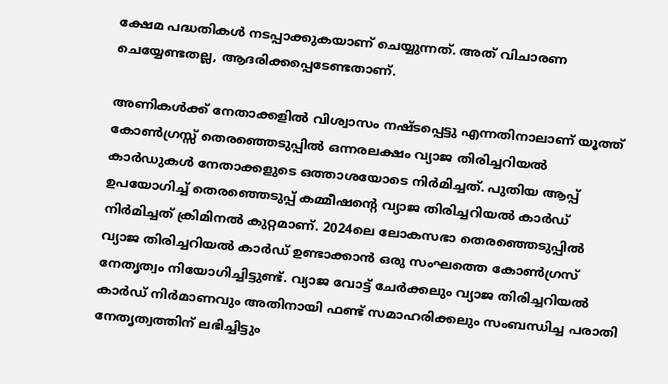ക്ഷേമ പദ്ധതികള്‍ നടപ്പാക്കുകയാണ് ചെയ്യുന്നത്. അത് വിചാരണ ചെയ്യേണ്ടതല്ല, ആദരിക്കപ്പെടേണ്ടതാണ്.

അണികള്‍ക്ക് നേതാക്കളില്‍ വിശ്വാസം നഷ്ടപ്പെട്ടു എന്നതിനാലാണ് യൂത്ത് കോണ്‍ഗ്രസ്സ് തെരഞ്ഞെടുപ്പില്‍ ഒന്നരലക്ഷം വ്യാജ തിരിച്ചറിയല്‍ കാര്‍ഡുകള്‍ നേതാക്കളുടെ ഒത്താശയോടെ നിര്‍മിച്ചത്. പുതിയ ആപ്പ് ഉപയോഗിച്ച് തെരഞ്ഞെടുപ്പ് കമ്മീഷന്‍റെ വ്യാജ തിരിച്ചറിയല്‍ കാര്‍ഡ് നിര്‍മിച്ചത് ക്രിമിനല്‍ കുറ്റമാണ്. 2024ലെ ലോകസഭാ തെരഞ്ഞെടുപ്പില്‍ വ്യാജ തിരിച്ചറിയല്‍ കാര്‍ഡ് ഉണ്ടാക്കാന്‍ ഒരു സംഘത്തെ കോണ്‍ഗ്രസ് നേതൃത്വം നിയോഗിച്ചിട്ടുണ്ട്. വ്യാജ വോട്ട് ചേര്‍ക്കലും വ്യാജ തിരിച്ചറിയല്‍ കാര്‍ഡ് നിര്‍മാണവും അതിനായി ഫണ്ട് സമാഹരിക്കലും സംബന്ധിച്ച പരാതി നേതൃത്വത്തിന് ലഭിച്ചിട്ടും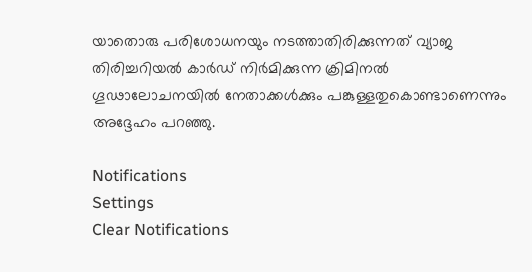യാതൊരു പരിശോധനയും നടത്താതിരിക്കുന്നത് വ്യാജ തിരിച്ചറിയല്‍ കാര്‍ഡ് നിര്‍മിക്കുന്ന ക്രിമിനല്‍ ഗൂഢാലോചനയില്‍ നേതാക്കള്‍ക്കും പങ്കുള്ളതുകൊണ്ടാണെന്നും അദ്ദേഹം പറഞ്ഞു.

Notifications
Settings
Clear Notifications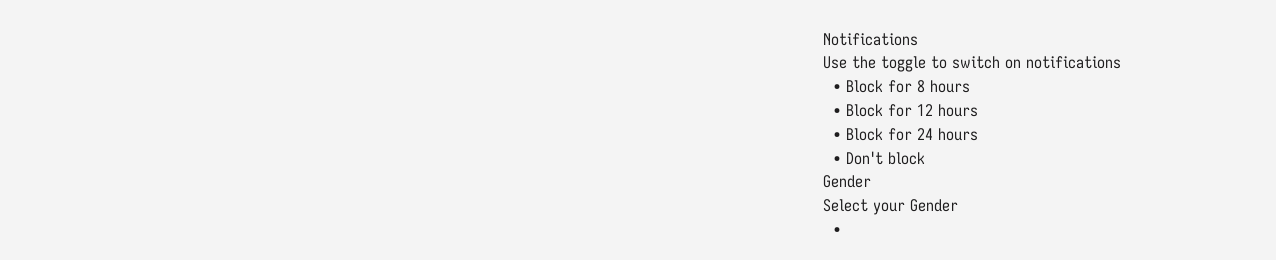Notifications
Use the toggle to switch on notifications
  • Block for 8 hours
  • Block for 12 hours
  • Block for 24 hours
  • Don't block
Gender
Select your Gender
  •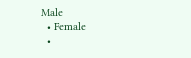Male
  • Female
  •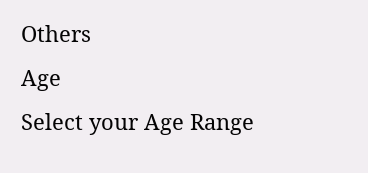Others
Age
Select your Age Range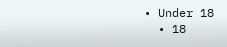• Under 18
  • 18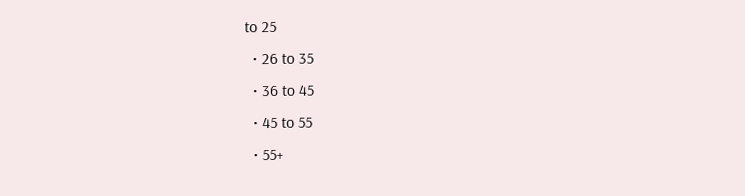to 25
  • 26 to 35
  • 36 to 45
  • 45 to 55
  • 55+